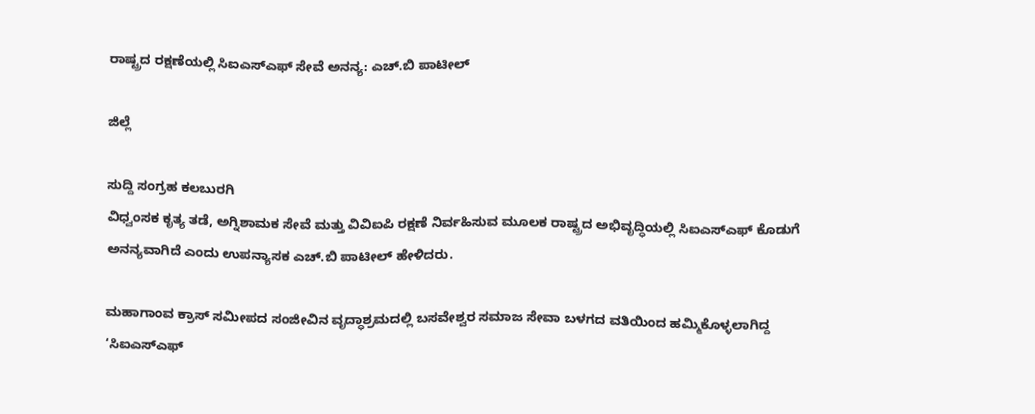ರಾಷ್ಟ್ರದ ರಕ್ಷಣೆಯಲ್ಲಿ ಸಿಐಎಸ್‌ಎಫ್ ಸೇವೆ ಅನನ್ಯ: ಎಚ್.ಬಿ ಪಾಟೀಲ್

ಜಿಲ್ಲೆ

ಸುದ್ದಿ ಸಂಗ್ರಹ ಕಲಬುರಗಿ
ವಿಧ್ವಂಸಕ ಕೃತ್ಯ ತಡೆ, ಅಗ್ನಿಶಾಮಕ ಸೇವೆ ಮತ್ತು ವಿವಿಐಪಿ ರಕ್ಷಣೆ ನಿರ್ವಹಿಸುವ ಮೂಲಕ ರಾಷ್ಟ್ರದ ಅಭಿವೃದ್ಧಿಯಲ್ಲಿ ಸಿಐಎಸ್‌ಎಫ್ ಕೊಡುಗೆ ಅನನ್ಯವಾಗಿದೆ ಎಂದು ಉಪನ್ಯಾಸಕ ಎಚ್.ಬಿ ಪಾಟೀಲ್ ಹೇಳಿದರು.

ಮಹಾಗಾಂವ ಕ್ರಾಸ್ ಸಮೀಪದ ಸಂಜೀವಿನ ವೃದ್ಧಾಶ್ರಮದಲ್ಲಿ ಬಸವೇಶ್ವರ ಸಮಾಜ ಸೇವಾ ಬಳಗದ ವತಿಯಿಂದ ಹಮ್ಮಿಕೊಳ್ಳಲಾಗಿದ್ದ ‘ಸಿಐಎಸ್‌ಎಫ್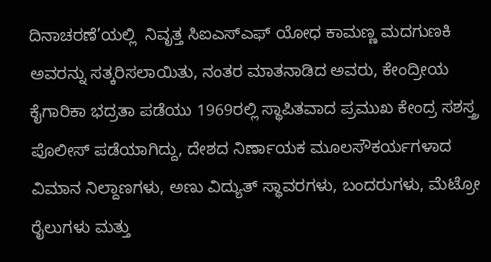ದಿನಾಚರಣೆ’ಯಲ್ಲಿ  ನಿವೃತ್ತ ಸಿಐಎಸ್‌ಎಫ್ ಯೋಧ ಕಾಮಣ್ಣ ಮದಗುಣಕಿ ಅವರನ್ನು ಸತ್ಕರಿಸಲಾಯಿತು, ನಂತರ ಮಾತನಾಡಿದ ಅವರು, ಕೇಂದ್ರೀಯ ಕೈಗಾರಿಕಾ ಭದ್ರತಾ ಪಡೆಯು 1969ರಲ್ಲಿ ಸ್ಥಾಪಿತವಾದ ಪ್ರಮುಖ ಕೇಂದ್ರ ಸಶಸ್ತ್ರ ಪೊಲೀಸ್ ಪಡೆಯಾಗಿದ್ದು, ದೇಶದ ನಿರ್ಣಾಯಕ ಮೂಲಸೌಕರ್ಯಗಳಾದ ವಿಮಾನ ನಿಲ್ದಾಣಗಳು, ಅಣು ವಿದ್ಯುತ್ ಸ್ಥಾವರಗಳು, ಬಂದರುಗಳು, ಮೆಟ್ರೋ ರೈಲುಗಳು ಮತ್ತು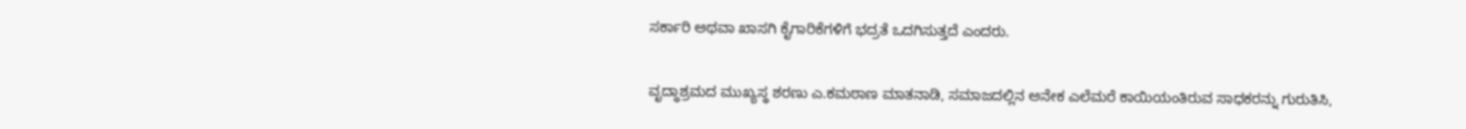ಸರ್ಕಾರಿ ಅಥವಾ ಖಾಸಗಿ ಕೈಗಾರಿಕೆಗಳಿಗೆ ಭದ್ರತೆ ಒದಗಿಸುತ್ತದೆ ಎಂದರು.

ವೃದ್ಧಾಶ್ರಮದ ಮುಖ್ಯಸ್ಥ ಶರಣು ಎ.ಕಮಠಾಣ ಮಾತನಾಡಿ, ಸಮಾಜದಲ್ಲಿನ ಅನೇಕ ಎಲೆಮರೆ ಕಾಯಿಯಂತಿರುವ ಸಾಧಕರನ್ನು ಗುರುತಿಸಿ,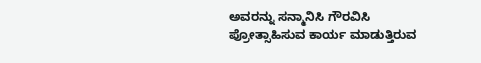ಅವರನ್ನು ಸನ್ಮಾನಿಸಿ ಗೌರವಿಸಿ ಪ್ರೋತ್ಸಾಹಿಸುವ ಕಾರ್ಯ ಮಾಡುತ್ತಿರುವ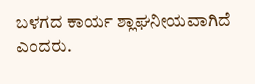ಬಳಗದ ಕಾರ್ಯ ಶ್ಲಾಘನೀಯವಾಗಿದೆ ಎಂದರು.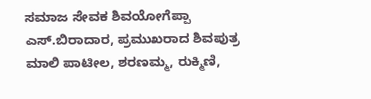ಸಮಾಜ ಸೇವಕ ಶಿವಯೋಗೆಪ್ಪಾ ಎಸ್.ಬಿರಾದಾರ, ಪ್ರಮುಖರಾದ ಶಿವಪುತ್ರ ಮಾಲಿ ಪಾಟೀಲ, ಶರಣಮ್ಮ, ರುಕ್ಮಿಣಿ,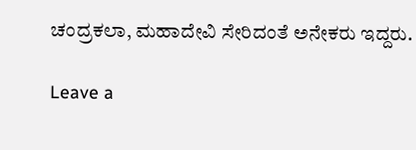ಚಂದ್ರಕಲಾ, ಮಹಾದೇವಿ ಸೇರಿದಂತೆ ಅನೇಕರು ಇದ್ದರು.

Leave a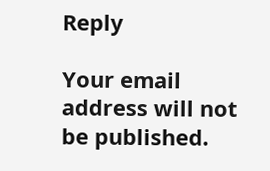Reply

Your email address will not be published.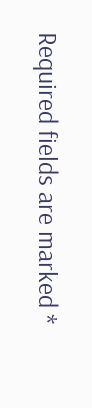Required fields are marked *